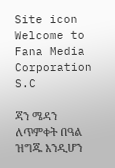Site icon Welcome to Fana Media Corporation S.C

ጃን ሜዳን ለጥምቀት በዓል ዝግጁ እንዲሆን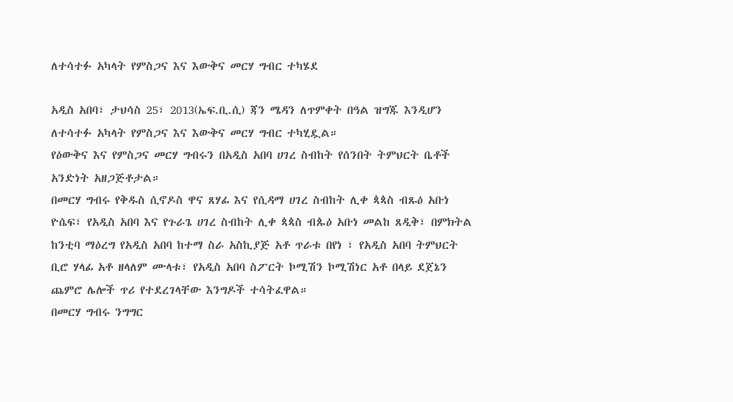ለተሳተፉ አካላት የምስጋና እና እውቅና መርሃ ግብር ተካሄደ

አዲስ አበባ፣ ታህሳስ 25፣ 2013(ኤፍ.ቢ.ሲ) ጃን ሜዳን ለጥምቀት በዓል ዝግጁ እንዲሆን ለተሳተፉ አካላት የምስጋና እና እውቅና መርሃ ግብር ተካሂዷል።
የዕውቅና እና የምስጋና መርሃ ግብሩን በአዲስ አበባ ሀገረ ስብከት የሰንበት ትምህርት ቤቶች አንድነት አዘጋጅቶታል።
በመርሃ ግብሩ የቅዱስ ሲኖዶስ ዋና ጸሃፊ እና የሲዳማ ሀገረ ስብከት ሊቀ ጳጳስ ብጹዕ አቡነ ዮሴፍ፣ የአዲስ አበባ እና የጉራጌ ሀገረ ስብከት ሊቀ ጳጳስ ብጱዕ አቡነ መልከ ጸዲቅ፣ በምክትል ከንቲባ ማዕረግ የአዲስ አበባ ከተማ ስራ አስኪያጅ አቶ ጥራቱ በየነ ፣ የአዲስ አበባ ትምህርት ቢሮ ሃላፊ አቶ ዘላለም ሙላቱ፣ የአዲስ አበባ ስፖርት ኮሚሽን ኮሚሽነር አቶ በላይ ደጀኔን ጨምሮ ሌሎች ጥሪ የተደረገላቸው እንግዶች ተሳትፈዋል።
በመርሃ ግብሩ ንግግር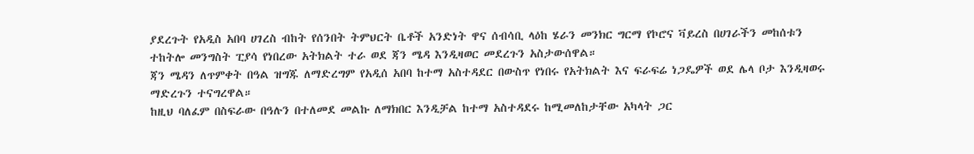ያደረጉት የአዲስ አበባ ሀገረስ ብከት የሰንበት ትምህርት ቤቶች አንድነት ዋና ሰብሳቢ ላዕከ ሄራን መንክር ግርማ የኮሮና ቫይረስ በሀገራችን መከሰቱን ተከትሎ መንግስት ፒያሳ የነበረው አትክልት ተራ ወደ ጃን ሜዳ እንዲዛወር መደረጉን አስታውሰዋል።
ጃን ሜዳን ለጥምቀት በዓል ዝግጁ ለማድረግም የአዲሰ አበባ ከተማ አስተዳደር በውስጥ የነበሩ የአትክልት እና ፍራፍሬ ነጋዴዎች ወደ ሌላ ቦታ እንዲዛወሩ ማድረጉን ተናግረዋል።
ከዚህ ባለፈም በስፍራው በዓሉን በተለመደ መልኩ ለማክበር እንዲቻል ከተማ አስተዳደሩ ከሚመለከታቸው አካላት ጋር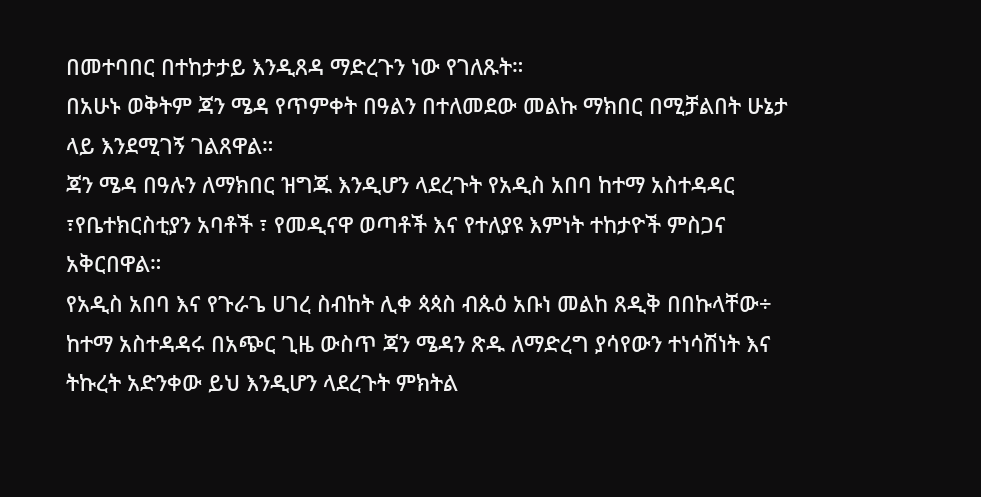በመተባበር በተከታታይ እንዲጸዳ ማድረጉን ነው የገለጹት።
በአሁኑ ወቅትም ጃን ሜዳ የጥምቀት በዓልን በተለመደው መልኩ ማክበር በሚቻልበት ሁኔታ ላይ እንደሚገኝ ገልጸዋል።
ጃን ሜዳ በዓሉን ለማክበር ዝግጁ እንዲሆን ላደረጉት የአዲስ አበባ ከተማ አስተዳዳር ፣የቤተክርስቲያን አባቶች ፣ የመዲናዋ ወጣቶች እና የተለያዩ እምነት ተከታዮች ምስጋና አቅርበዋል።
የአዲስ አበባ እና የጉራጌ ሀገረ ስብከት ሊቀ ጳጳስ ብጱዕ አቡነ መልከ ጸዲቅ በበኩላቸው÷ ከተማ አስተዳዳሩ በአጭር ጊዜ ውስጥ ጃን ሜዳን ጽዱ ለማድረግ ያሳየውን ተነሳሽነት እና ትኩረት አድንቀው ይህ እንዲሆን ላደረጉት ምክትል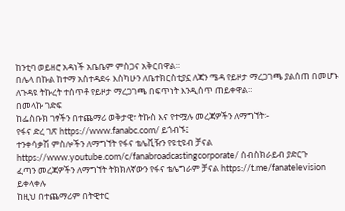ከንቲባ ወይዘሮ አዳነች አቤቤም ምስጋና አቅርበዋል።
በሌላ በኩል ከተማ አስተዳደሩ እስካሁን ለቤተክርስቲያኗ ለጃን ሜዳ የይዞታ ማረጋገጫ ያልሰጠ በመሆኑ ለጉዳዩ ትኩረት ተሰጥቶ የይዞታ ማረጋገጫ በፍጥነት እንዲሰጥ ጠይቀዋል።
በመላኩ ገድፍ
ከፌስቡክ ገፃችን በተጨማሪ ወቅታዊ፣ ትኩስ እና የተሟሉ መረጃዎችን ለማግኘት፡-
የፋና ድረ ገጽ https://www.fanabc.com/ ይጎብኙ፤
ተንቀሳቃሽ ምስሎችን ለማግኘት የፋና ቴሌቪዥን የዩቲዩብ ቻናል https://www.youtube.com/c/fanabroadcastingcorporate/ ሰብስክራይብ ያድርጉ
ፈጣን መረጃዎችን ለማግኘት ትክክለኛውን የፋና ቴሌግራም ቻናል https://t.me/fanatelevision ይቀላቀሉ
ከዚህ በተጨማሪም በትዊተር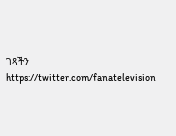ገጻችን https://twitter.com/fanatelevision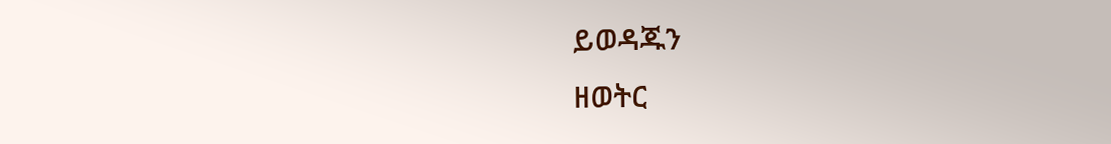ይወዳጁን
ዘወትር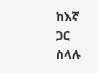ከእኛ ጋር ስላሉ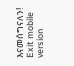እናመሰግናለን!
Exit mobile version